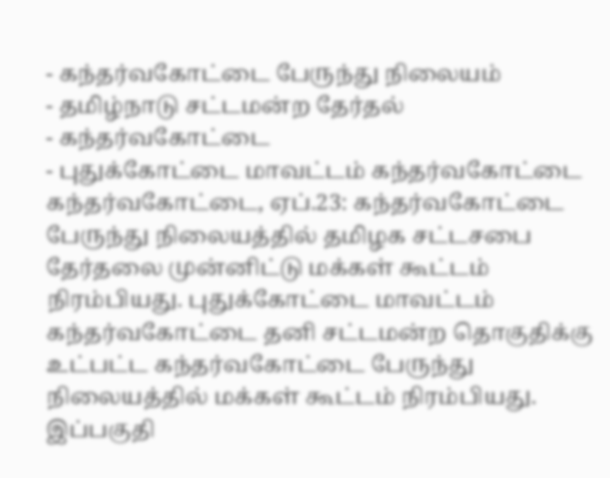- கந்தர்வகோட்டை பேருந்து நிலையம்
- தமிழ்நாடு சட்டமன்ற தேர்தல்
- கந்தர்வகோட்டை
- புதுக்கோட்டை மாவட்டம் கந்தர்வகோட்டை
கந்தர்வகோட்டை, ஏப்.23: கந்தர்வகோட்டை பேருந்து நிலையத்தில் தமிழக சட்டசபை தேர்தலை முன்னிட்டு மக்கள் கூட்டம் நிரம்பியது. புதுக்கோட்டை மாவட்டம் கந்தர்வகோட்டை தனி சட்டமன்ற தொகுதிக்கு உட்பட்ட கந்தர்வகோட்டை பேருந்து நிலையத்தில் மக்கள் கூட்டம் நிரம்பியது. இப்பகுதி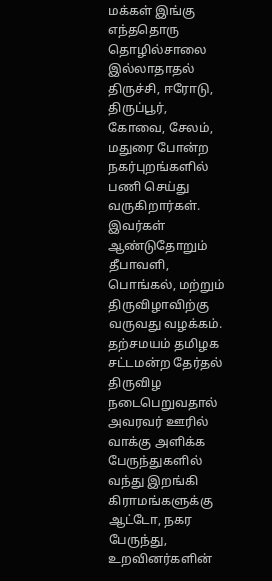மக்கள் இங்கு எந்ததொரு தொழில்சாலை இல்லாதாதல் திருச்சி, ஈரோடு, திருப்பூர், கோவை, சேலம், மதுரை போன்ற நகர்புறங்களில் பணி செய்து வருகிறார்கள்.
இவர்கள் ஆண்டுதோறும் தீபாவளி, பொங்கல், மற்றும் திருவிழாவிற்கு வருவது வழக்கம். தற்சமயம் தமிழக சட்டமன்ற தேர்தல் திருவிழ நடைபெறுவதால் அவரவர் ஊரில் வாக்கு அளிக்க பேருந்துகளில் வந்து இறங்கி கிராமங்களுக்கு ஆட்டோ, நகர பேருந்து, உறவினர்களின்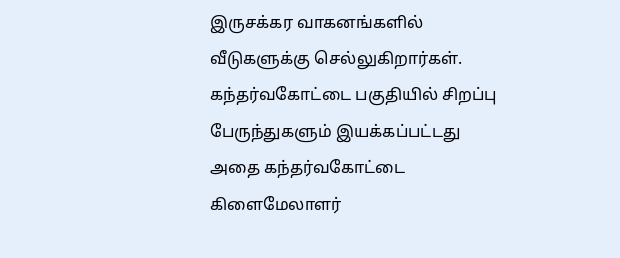இருசக்கர வாகனங்களில் வீடுகளுக்கு செல்லுகிறார்கள். கந்தர்வகோட்டை பகுதியில் சிறப்பு பேருந்துகளும் இயக்கப்பட்டது அதை கந்தர்வகோட்டை கிளைமேலாளர்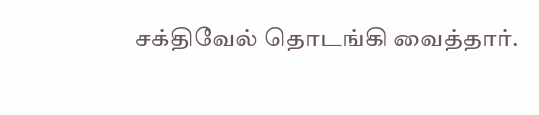சக்திவேல் தொடங்கி வைத்தார்.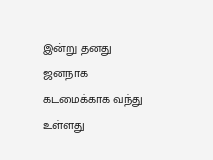இன்று தனது ஜனநாக கடமைக்காக வந்து உள்ளது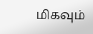மிகவும்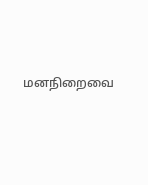மனநிறைவை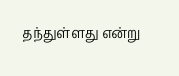தந்துள்ளது என்று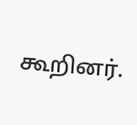கூறினர்.